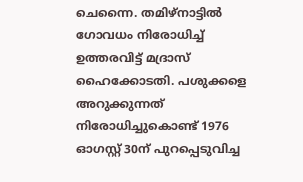ചെന്നൈ. തമിഴ്നാട്ടിൽ ഗോവധം നിരോധിച്ച് ഉത്തരവിട്ട് മദ്രാസ് ഹൈക്കോടതി. പശുക്കളെ അറുക്കുന്നത് നിരോധിച്ചുകൊണ്ട് 1976 ഓഗസ്റ്റ് 30ന് പുറപ്പെടുവിച്ച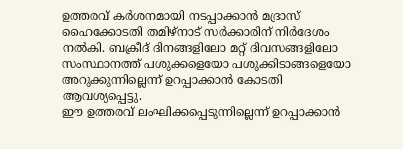ഉത്തരവ് കർശനമായി നടപ്പാക്കാൻ മദ്രാസ് ഹൈക്കോടതി തമിഴ്നാട് സർക്കാരിന് നിർദേശം നൽകി. ബക്രീദ് ദിനങ്ങളിലോ മറ്റ് ദിവസങ്ങളിലോ സംസ്ഥാനത്ത് പശുക്കളെയോ പശുക്കിടാങ്ങളെയോ അറുക്കുന്നില്ലെന്ന് ഉറപ്പാക്കാൻ കോടതി ആവശ്യപ്പെട്ടു.
ഈ ഉത്തരവ് ലംഘിക്കപ്പെടുന്നില്ലെന്ന് ഉറപ്പാക്കാൻ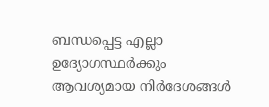ബന്ധപ്പെട്ട എല്ലാ ഉദ്യോഗസ്ഥർക്കും ആവശ്യമായ നിർദേശങ്ങൾ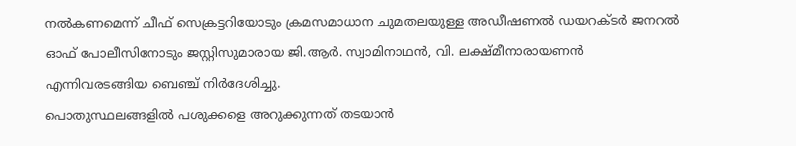നൽകണമെന്ന് ചീഫ് സെക്രട്ടറിയോടും ക്രമസമാധാന ചുമതലയുള്ള അഡീഷണൽ ഡയറക്ടർ ജനറൽ ഓഫ് പോലീസിനോടും ജസ്റ്റിസുമാരായ ജി.ആർ. സ്വാമിനാഥൻ, വി. ലക്ഷ്മീനാരായണൻ എന്നിവരടങ്ങിയ ബെഞ്ച് നിർദേശിച്ചു.
പൊതുസ്ഥലങ്ങളിൽ പശുക്കളെ അറുക്കുന്നത് തടയാൻ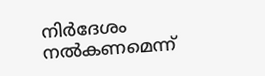നിർദേശം നൽകണമെന്ന്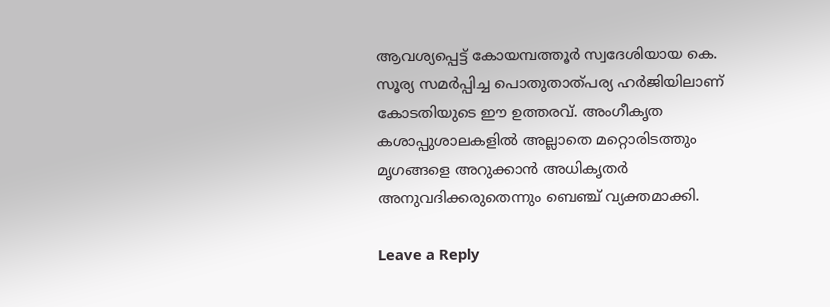ആവശ്യപ്പെട്ട് കോയമ്പത്തൂർ സ്വദേശിയായ കെ. സൂര്യ സമർപ്പിച്ച പൊതുതാത്പര്യ ഹർജിയിലാണ് കോടതിയുടെ ഈ ഉത്തരവ്. അംഗീകൃത കശാപ്പുശാലകളിൽ അല്ലാതെ മറ്റൊരിടത്തും മൃഗങ്ങളെ അറുക്കാൻ അധികൃതർ അനുവദിക്കരുതെന്നും ബെഞ്ച് വ്യക്തമാക്കി.

Leave a Reply